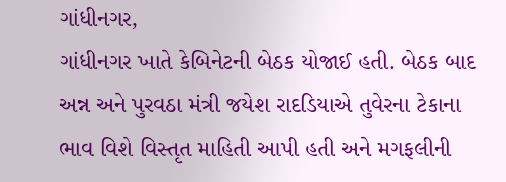ગાંધીનગર,
ગાંધીનગર ખાતે કેબિનેટની બેઠક યોજાઈ હતી. બેઠક બાદ અન્ન અને પુરવઠા મંત્રી જયેશ રાદડિયાએ તુવેરના ટેકાના ભાવ વિશે વિસ્તૃત માહિતી આપી હતી અને મગફલીની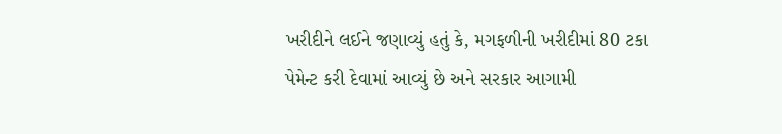ખરીદીને લઈને જણાવ્યું હતું કે, મગફળીની ખરીદીમાં 80 ટકા પેમેન્ટ કરી દેવામાં આવ્યું છે અને સરકાર આગામી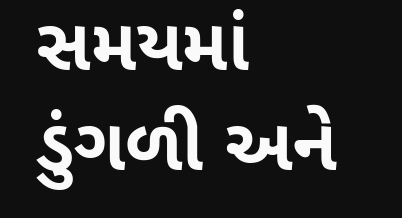સમયમાં ડુંગળી અને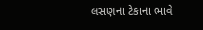લસણના ટેકાના ભાવે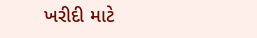ખરીદી માટે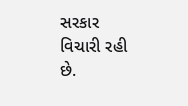સરકાર વિચારી રહી છે.